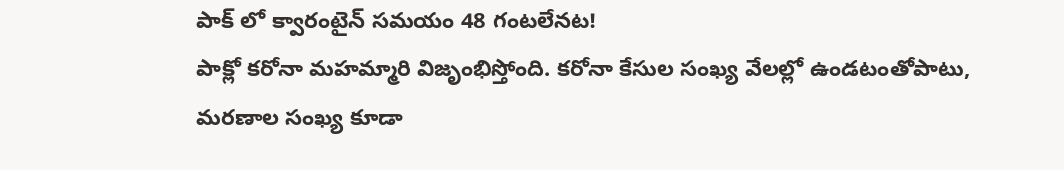పాక్ లో క్వారంటైన్ సమయం 48 గంటలేనట!
పాక్లో కరోనా మహమ్మారి విజృంభిస్తోంది. కరోనా కేసుల సంఖ్య వేలల్లో ఉండటంతోపాటు, మరణాల సంఖ్య కూడా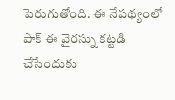పెరుగుతోంది. ఈ నేపథ్యంలో పాక్ ఈ వైరస్ను కట్టడి చేసేందుకు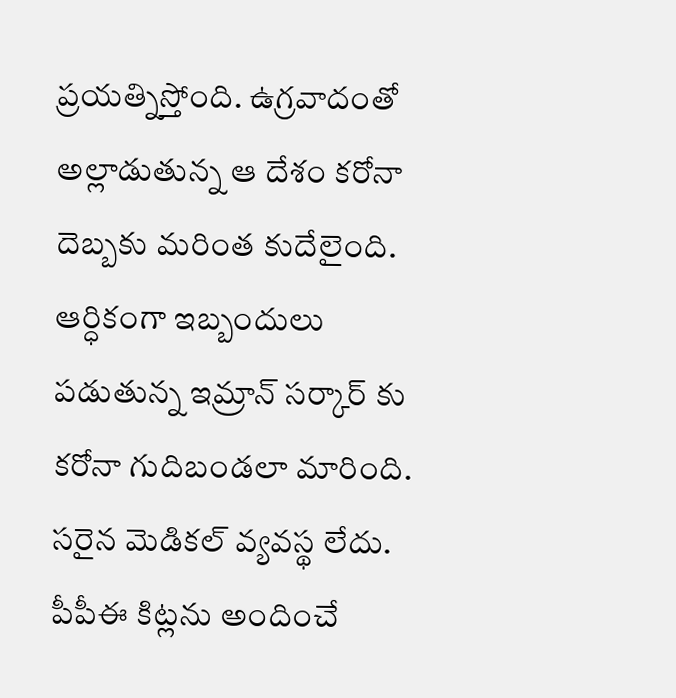ప్రయత్నిస్తోంది. ఉగ్రవాదంతో అల్లాడుతున్న ఆ దేశం కరోనా దెబ్బకు మరింత కుదేలైంది. ఆర్ధికంగా ఇబ్బందులు పడుతున్న ఇమ్రాన్ సర్కార్ కు కరోనా గుదిబండలా మారింది. సరైన మెడికల్ వ్యవస్థ లేదు. పీపీఈ కిట్లను అందించే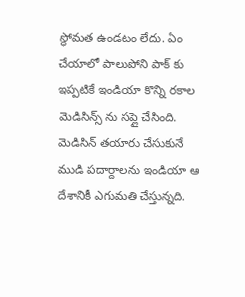స్థోమత ఉండటం లేదు. ఏం చేయాలో పాలుపోని పాక్ కు ఇప్పటికే ఇండియా కొన్ని రకాల మెడిసిన్స్ ను సప్లై చేసింది. మెడిసిన్ తయారు చేసుకునే ముడి పదార్దాలను ఇండియా ఆ దేశానికీ ఎగుమతి చేస్తున్నది.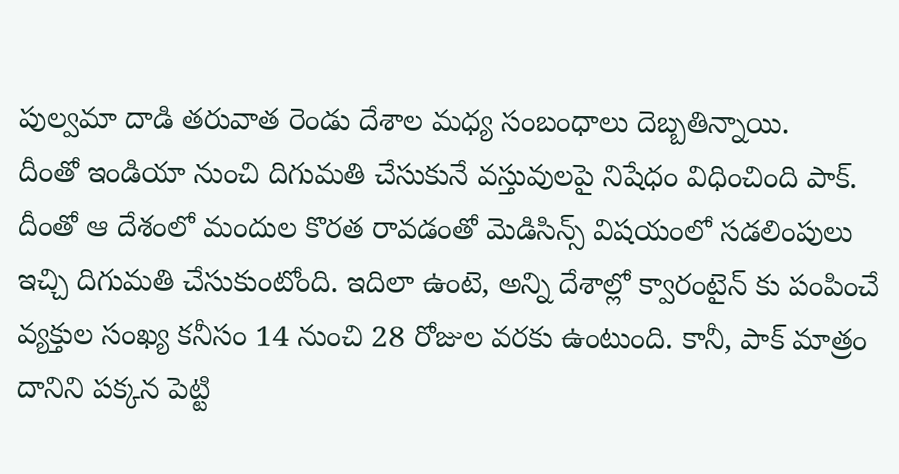పుల్వమా దాడి తరువాత రెండు దేశాల మధ్య సంబంధాలు దెబ్బతిన్నాయి.
దీంతో ఇండియా నుంచి దిగుమతి చేసుకునే వస్తువులపై నిషేధం విధించింది పాక్. దీంతో ఆ దేశంలో మందుల కొరత రావడంతో మెడిసిన్స్ విషయంలో సడలింపులు ఇచ్చి దిగుమతి చేసుకుంటోంది. ఇదిలా ఉంటె, అన్ని దేశాల్లో క్వారంటైన్ కు పంపించే వ్యక్తుల సంఖ్య కనీసం 14 నుంచి 28 రోజుల వరకు ఉంటుంది. కానీ, పాక్ మాత్రం దానిని పక్కన పెట్టి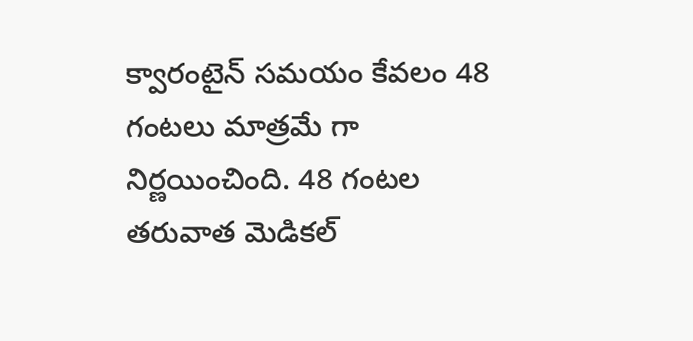క్వారంటైన్ సమయం కేవలం 48 గంటలు మాత్రమే గా నిర్ణయించింది. 48 గంటల తరువాత మెడికల్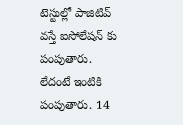టెస్టుల్లో పాజిటివ్ వస్తే ఐసోలేషన్ కు పంపుతారు. లేదంటే ఇంటికి పంపుతారు. 14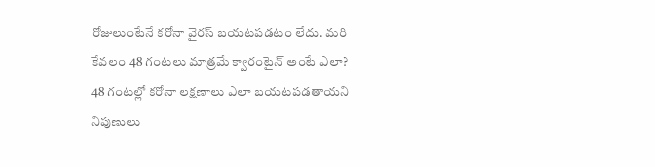రోజులుంటేనే కరోనా వైరస్ బయటపడటం లేదు. మరి కేవలం 48 గంటలు మాత్రమే క్వారంటైన్ అంటే ఎలా? 48 గంటల్లో కరోనా లక్షణాలు ఎలా బయటపడతాయని నిపుణులు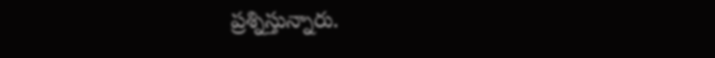ప్రశ్నిస్తున్నారు.